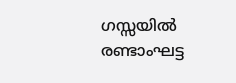ഗസ്സയിൽ രണ്ടാംഘട്ട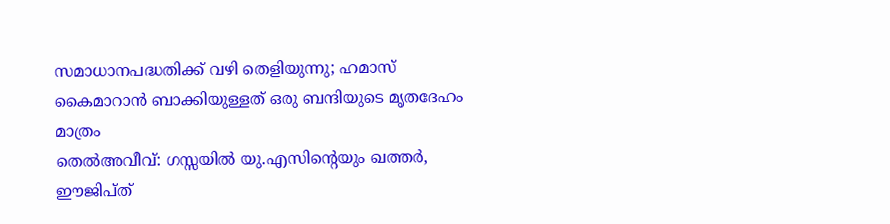സമാധാനപദ്ധതിക്ക് വഴി തെളിയുന്നു; ഹമാസ് കൈമാറാൻ ബാക്കിയുള്ളത് ഒരു ബന്ദിയുടെ മൃതദേഹം മാത്രം
തെൽഅവീവ്: ഗസ്സയിൽ യു.എസിന്റെയും ഖത്തർ, ഈജിപ്ത്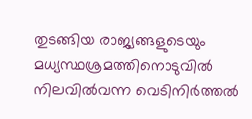തുടങ്ങിയ രാജ്യങ്ങളുടെയും മധ്യസ്ഥശ്രമത്തിനൊടുവിൽ നിലവിൽവന്ന വെടിനിർത്തൽ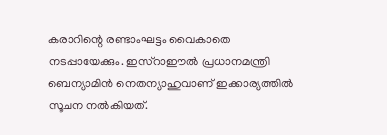കരാറിന്റെ രണ്ടാംഘട്ടം വൈകാതെ നടപ്പായേക്കും. ഇസ്റാഈൽ പ്രധാനമന്ത്രി ബെന്യാമിൻ നെതന്യാഹുവാണ് ഇക്കാര്യത്തിൽ സൂചന നൽകിയത്.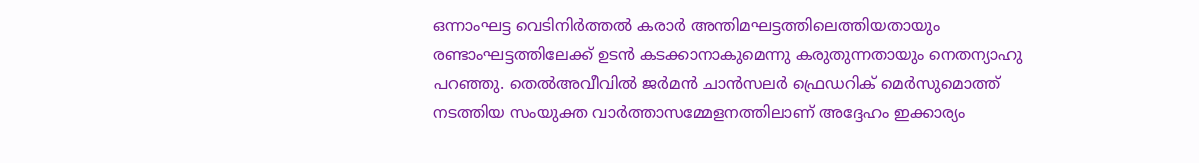ഒന്നാംഘട്ട വെടിനിർത്തൽ കരാർ അന്തിമഘട്ടത്തിലെത്തിയതായും രണ്ടാംഘട്ടത്തിലേക്ക് ഉടൻ കടക്കാനാകുമെന്നു കരുതുന്നതായും നെതന്യാഹു പറഞ്ഞു. തെൽഅവീവിൽ ജർമൻ ചാൻസലർ ഫ്രെഡറിക് മെർസുമൊത്ത് നടത്തിയ സംയുക്ത വാർത്താസമ്മേളനത്തിലാണ് അദ്ദേഹം ഇക്കാര്യം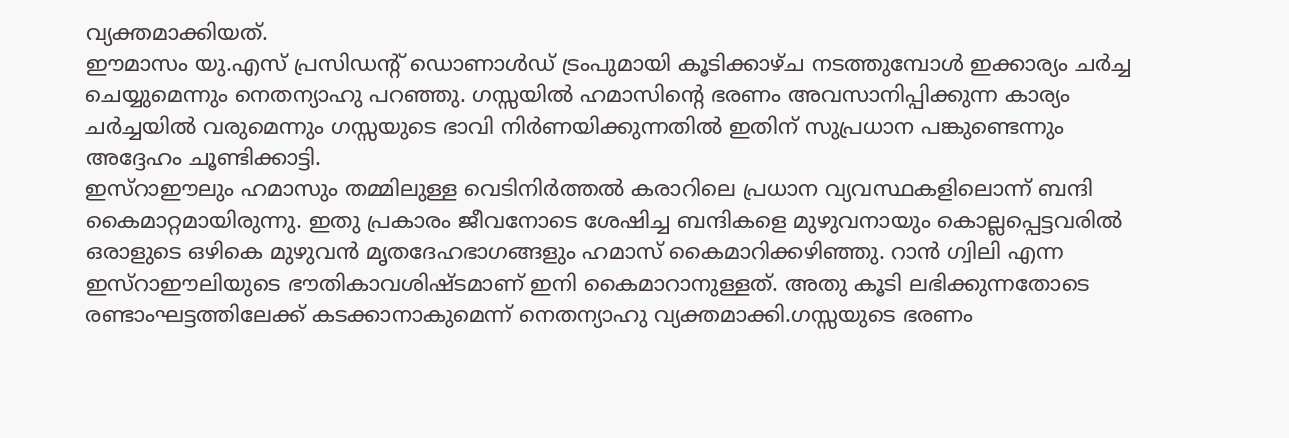വ്യക്തമാക്കിയത്.
ഈമാസം യു.എസ് പ്രസിഡന്റ് ഡൊണാൾഡ് ട്രംപുമായി കൂടിക്കാഴ്ച നടത്തുമ്പോൾ ഇക്കാര്യം ചർച്ച ചെയ്യുമെന്നും നെതന്യാഹു പറഞ്ഞു. ഗസ്സയിൽ ഹമാസിന്റെ ഭരണം അവസാനിപ്പിക്കുന്ന കാര്യം ചർച്ചയിൽ വരുമെന്നും ഗസ്സയുടെ ഭാവി നിർണയിക്കുന്നതിൽ ഇതിന് സുപ്രധാന പങ്കുണ്ടെന്നും അദ്ദേഹം ചൂണ്ടിക്കാട്ടി.
ഇസ്റാഈലും ഹമാസും തമ്മിലുള്ള വെടിനിർത്തൽ കരാറിലെ പ്രധാന വ്യവസ്ഥകളിലൊന്ന് ബന്ദി കൈമാറ്റമായിരുന്നു. ഇതു പ്രകാരം ജീവനോടെ ശേഷിച്ച ബന്ദികളെ മുഴുവനായും കൊല്ലപ്പെട്ടവരിൽ ഒരാളുടെ ഒഴികെ മുഴുവൻ മൃതദേഹഭാഗങ്ങളും ഹമാസ് കൈമാറിക്കഴിഞ്ഞു. റാൻ ഗ്വിലി എന്ന ഇസ്റാഈലിയുടെ ഭൗതികാവശിഷ്ടമാണ് ഇനി കൈമാറാനുള്ളത്. അതു കൂടി ലഭിക്കുന്നതോടെ രണ്ടാംഘട്ടത്തിലേക്ക് കടക്കാനാകുമെന്ന് നെതന്യാഹു വ്യക്തമാക്കി.ഗസ്സയുടെ ഭരണം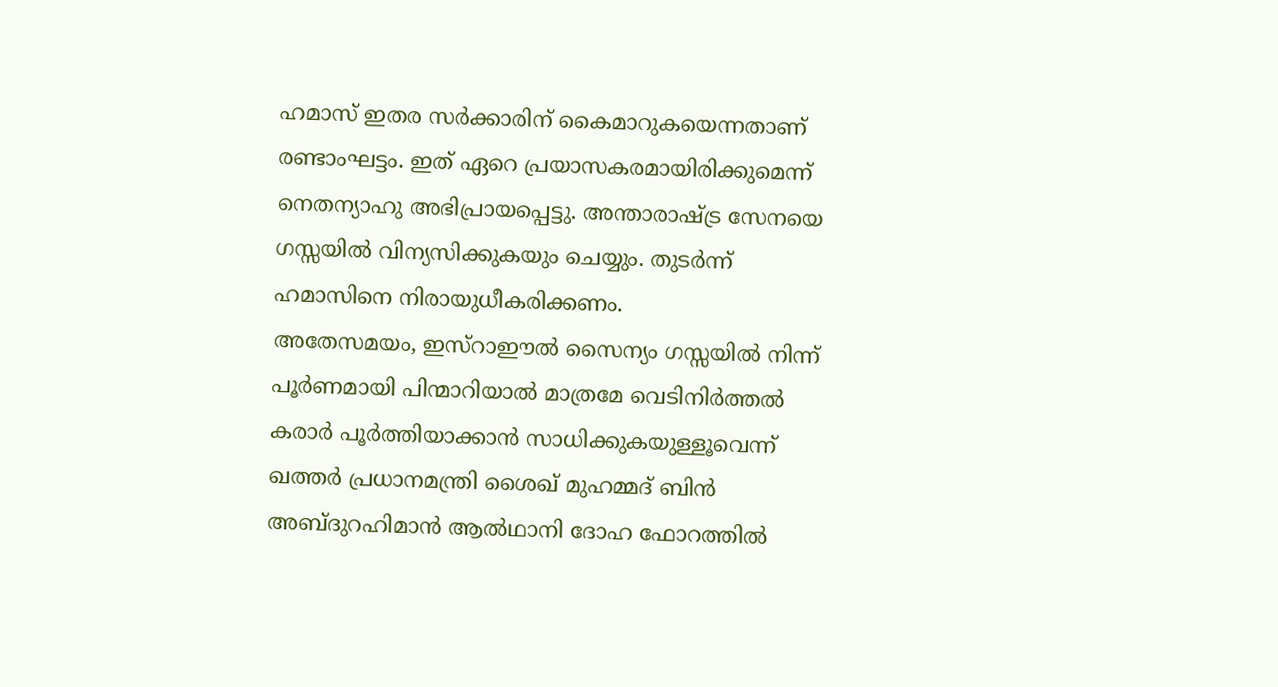ഹമാസ് ഇതര സർക്കാരിന് കൈമാറുകയെന്നതാണ് രണ്ടാംഘട്ടം. ഇത് ഏറെ പ്രയാസകരമായിരിക്കുമെന്ന് നെതന്യാഹു അഭിപ്രായപ്പെട്ടു. അന്താരാഷ്ട്ര സേനയെ ഗസ്സയിൽ വിന്യസിക്കുകയും ചെയ്യും. തുടർന്ന് ഹമാസിനെ നിരായുധീകരിക്കണം.
അതേസമയം, ഇസ്റാഈൽ സൈന്യം ഗസ്സയിൽ നിന്ന് പൂർണമായി പിന്മാറിയാൽ മാത്രമേ വെടിനിർത്തൽ കരാർ പൂർത്തിയാക്കാൻ സാധിക്കുകയുള്ളൂവെന്ന് ഖത്തർ പ്രധാനമന്ത്രി ശൈഖ് മുഹമ്മദ് ബിൻ അബ്ദുറഹിമാൻ ആൽഥാനി ദോഹ ഫോറത്തിൽ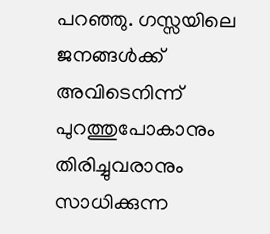പറഞ്ഞു. ഗസ്സയിലെ ജനങ്ങൾക്ക് അവിടെനിന്ന് പുറത്തുപോകാനും തിരിച്ചുവരാനും സാധിക്കുന്ന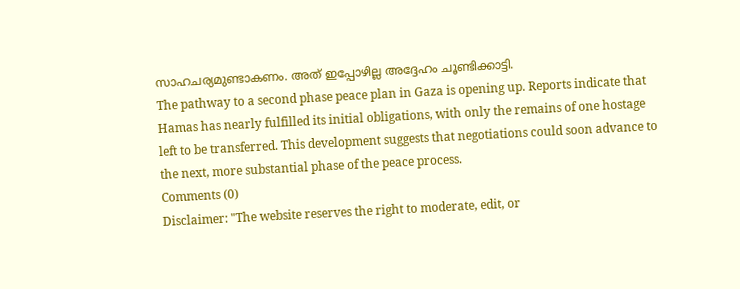സാഹചര്യമുണ്ടാകണം. അത് ഇപ്പോഴില്ല അദ്ദേഹം ചൂണ്ടിക്കാട്ടി.
The pathway to a second phase peace plan in Gaza is opening up. Reports indicate that Hamas has nearly fulfilled its initial obligations, with only the remains of one hostage left to be transferred. This development suggests that negotiations could soon advance to the next, more substantial phase of the peace process.
Comments (0)
Disclaimer: "The website reserves the right to moderate, edit, or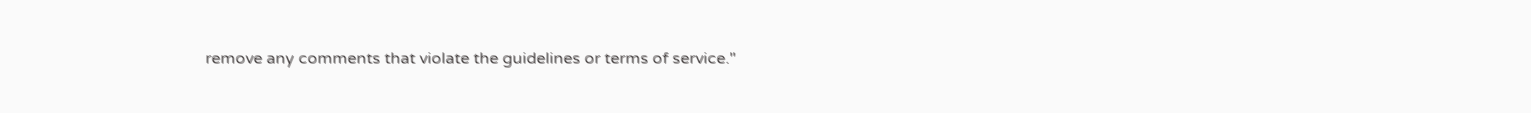remove any comments that violate the guidelines or terms of service."